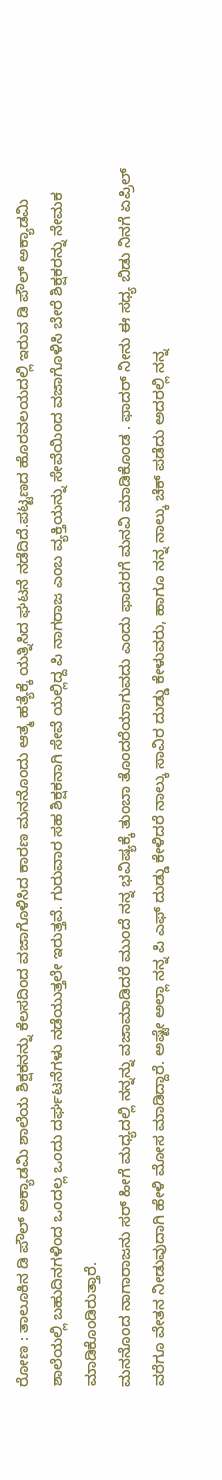ರೋಣ : ತಾಲೂಕಿನ ಡಿ ಪೌಲ್ ಅಕ್ಯಾಡಮಿ ಶಾಲೆಯ ಶಿಕ್ಷಕನನ್ನು ಕೆಲಸದಿಂದ ವಜಾಗೊಳಿಸಿದ ಕಾರಣ ಮನನೊಂದು ಆತ್ಮ ಹತ್ಯೆಕ್ಕೆ ಯತ್ನಿಸಿದ ಘಟನೆ ನಡೆದಿದೆ.ಪಟ್ಟಣದ ಹೊರವಲಯದಲ್ಲಿ ಇರುವ ಡಿ ಪೌಲ್ ಅಕ್ಯಾಡಮಿ ಶಾಲೆಯಲ್ಲಿ ಬಹುದಿನಗಳಿಂದ ಒಂದಲ್ಲ ಒಂದು ದರ್ಘಟನೆಗಳು ನಡೆಯುತ್ತಲೇ ಇರುತ್ತವೆ. ಗುರುವಾರ ಸಹ ಶಿಕ್ಷಕನಾಗಿ ಸೇವೆ ಯಲ್ಲಿದ್ದ ಪಿ ನಾಗರಾಜ ಎಂಬ ವ್ಯಕ್ತಿಯನ್ನು ಸೇವೆಯಿಂದ ವಜಾಗೊಳಿಸಿ ಬೇರೆ ಶಿಕ್ಷಕರನ್ನು ನೇಮಕ ಮಾಡಿಕೊಂಡಿರುತ್ತಾರೆ.
ಮನನೊಂದ ನಾಗಾರಾಜನು ಸರ್ ಹೀಗೆ ಮಧ್ಯದಲ್ಲಿ ನನ್ನನ್ನು ವಜಾಮಾಡಿದರೆ ಮುಂದೆ ನನ್ನ ಭವಿಷ್ಯಕ್ಕೆ ತುಂಬಾ ತೊಂದರೆಯಾಗುವದು ಎಂದು ಫಾದರಗೆ ಮನವಿ ಮಾಡಿಕೊಂಡ . ಫಾದರ್ ನೀನು ಈ ಸಧ್ಯ ಬಿಡು ನಿನಗೆ ಏಪ್ರಿಲ್ ವರೆಗೂ ವೇತನ ನೀಡುವುದಾಗಿ ಹೇಳಿ ಮೋಸ ಮಾಡಿದ್ದಾರೆ. ಅಷ್ಟೇ ಅಲ್ಲಾ ನನ್ನ ಪಿ ಎಫ್ ದುಡ್ಡು ಕೇಳಿದರೆ ನಾಲ್ಕು ಸಾವಿರ ದುಡ್ಡು ಕೇಳುವರು, ಹಾಗೂ ನನ್ನ ನಾಲ್ಕು ಚೆಕ್ ಪಡೆದು ಅದರಲ್ಲಿ ನನ್ನ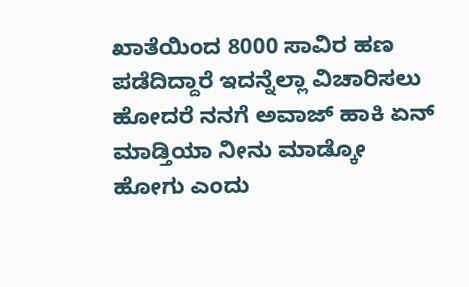ಖಾತೆಯಿಂದ 8000 ಸಾವಿರ ಹಣ ಪಡೆದಿದ್ದಾರೆ ಇದನ್ನೆಲ್ಲಾ ವಿಚಾರಿಸಲು ಹೋದರೆ ನನಗೆ ಅವಾಜ್ ಹಾಕಿ ಏನ್ ಮಾಡ್ತಿಯಾ ನೀನು ಮಾಡ್ಕೋ ಹೋಗು ಎಂದು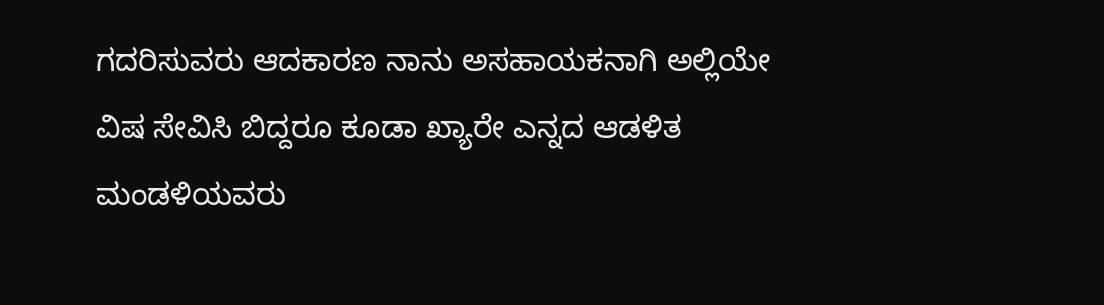ಗದರಿಸುವರು ಆದಕಾರಣ ನಾನು ಅಸಹಾಯಕನಾಗಿ ಅಲ್ಲಿಯೇ ವಿಷ ಸೇವಿಸಿ ಬಿದ್ದರೂ ಕೂಡಾ ಖ್ಯಾರೇ ಎನ್ನದ ಆಡಳಿತ ಮಂಡಳಿಯವರು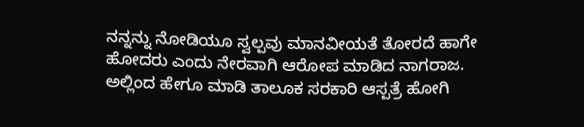ನನ್ನನ್ನು ನೋಡಿಯೂ ಸ್ವಲ್ಪವು ಮಾನವೀಯತೆ ತೋರದೆ ಹಾಗೇ ಹೋದರು ಎಂದು ನೇರವಾಗಿ ಆರೋಪ ಮಾಡಿದ ನಾಗರಾಜ.
ಅಲ್ಲಿಂದ ಹೇಗೂ ಮಾಡಿ ತಾಲೂಕ ಸರಕಾರಿ ಆಸ್ಪತ್ರೆ ಹೋಗಿ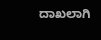ದಾಖಲಾಗಿ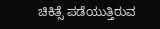ಚಿಕಿತ್ಸೆ ಪಡೆಯುತ್ತಿರುವ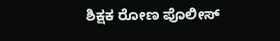ಶಿಕ್ಷಕ ರೋಣ ಪೊಲೀಸ್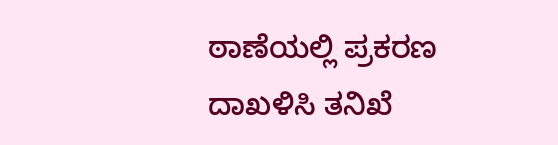ಠಾಣೆಯಲ್ಲಿ ಪ್ರಕರಣ ದಾಖಳಿಸಿ ತನಿಖೆ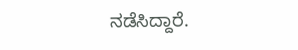ನಡೆಸಿದ್ದಾರೆ.